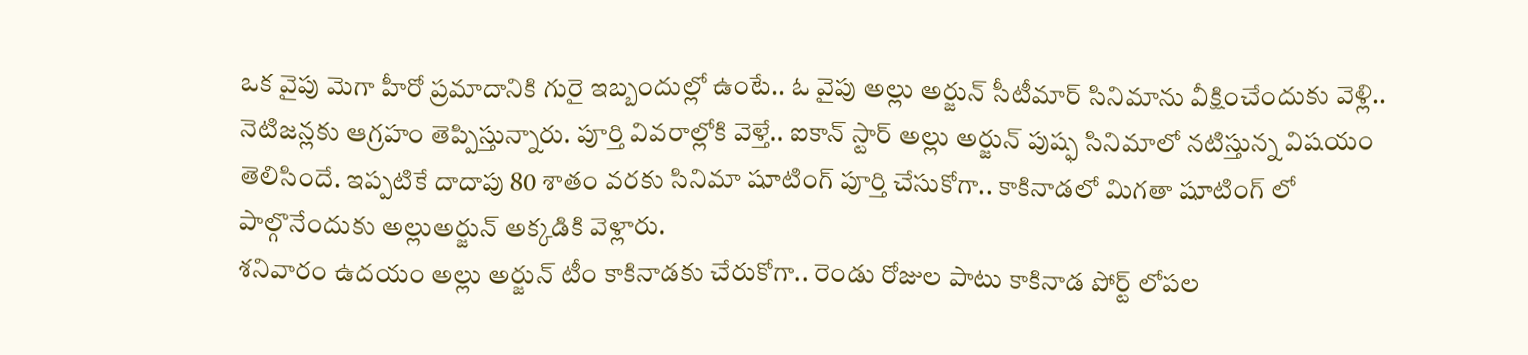ఒక వైపు మెగా హీరో ప్రమాదానికి గురై ఇబ్బందుల్లో ఉంటే.. ఓ వైపు అల్లు అర్జున్ సీటీమార్ సినిమాను వీక్షించేందుకు వెళ్లి.. నెటిజన్లకు ఆగ్రహం తెప్పిస్తున్నారు. పూర్తి వివరాల్లోకి వెళ్తే.. ఐకాన్ స్టార్ అల్లు అర్జున్ పుష్ఫ సినిమాలో నటిస్తున్న విషయం తెలిసిందే. ఇప్పటికే దాదాపు 80 శాతం వరకు సినిమా షూటింగ్ పూర్తి చేసుకోగా.. కాకినాడలో మిగతా షూటింగ్ లో పాల్గొనేందుకు అల్లుఅర్జున్ అక్కడికి వెళ్లారు.
శనివారం ఉదయం అల్లు అర్జున్ టీం కాకినాడకు చేరుకోగా.. రెండు రోజుల పాటు కాకినాడ పోర్ట్ లోపల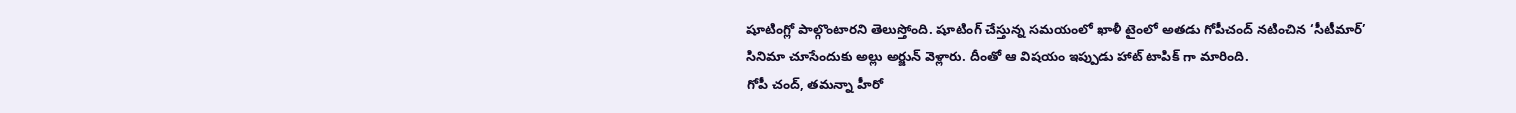షూటింగ్లో పాల్గొంటారని తెలుస్తోంది. షూటింగ్ చేస్తున్న సమయంలో ఖాళీ టైంలో అతడు గోపీచంద్ నటించిన ‘సీటీమార్’ సినిమా చూసేందుకు అల్లు అర్జున్ వెళ్లారు. దీంతో ఆ విషయం ఇప్పుడు హాట్ టాపిక్ గా మారింది.
గోపీ చంద్, తమన్నా హీరో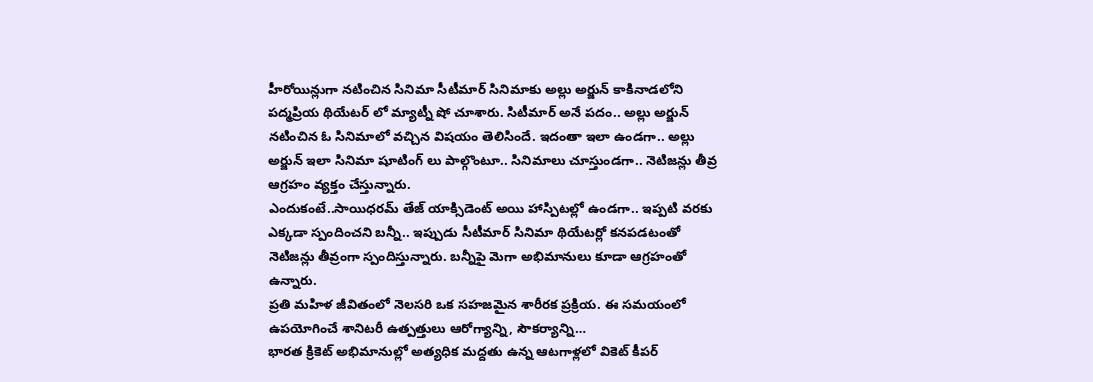హీరోయిన్లుగా నటించిన సినిమా సీటీమార్ సినిమాకు అల్లు అర్జున్ కాకినాడలోని పద్మప్రియ థియేటర్ లో మ్యాట్నీ షో చూశారు. సిటీమార్ అనే పదం.. అల్లు అర్జున్ నటించిన ఓ సినిమాలో వచ్చిన విషయం తెలిసిందే. ఇదంతా ఇలా ఉండగా.. అల్లు అర్జున్ ఇలా సినిమా షూటింగ్ లు పాల్గొంటూ.. సినిమాలు చూస్తుండగా.. నెటిజన్లు తీవ్ర ఆగ్రహం వ్యక్తం చేస్తున్నారు.
ఎందుకంటే..సాయిధరమ్ తేజ్ యాక్సిడెంట్ అయి హాస్పిటల్లో ఉండగా.. ఇప్పటి వరకు ఎక్కడా స్పందించని బన్నీ.. ఇప్పుడు సీటీమార్ సినిమా థియేటర్లో కనపడటంతో నెటిజన్లు తీవ్రంగా స్పందిస్తున్నారు. బన్నీపై మెగా అభిమానులు కూడా ఆగ్రహంతో ఉన్నారు.
ప్రతి మహిళ జీవితంలో నెలసరి ఒక సహజమైన శారీరక ప్రక్రియ. ఈ సమయంలో ఉపయోగించే శానిటరీ ఉత్పత్తులు ఆరోగ్యాన్ని, సౌకర్యాన్ని…
భారత క్రికెట్ అభిమానుల్లో అత్యధిక మద్దతు ఉన్న ఆటగాళ్లలో వికెట్ కీపర్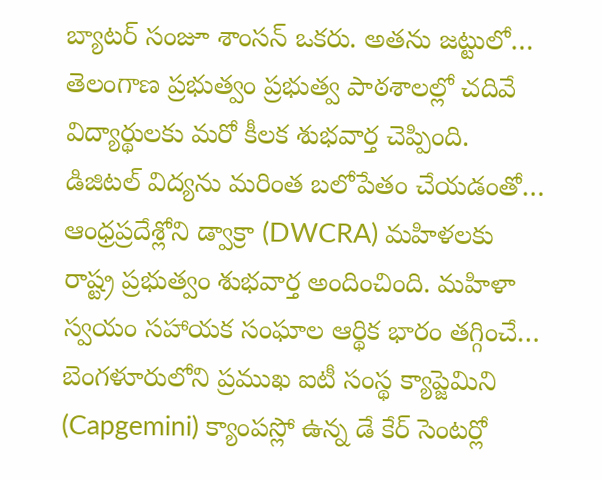బ్యాటర్ సంజూ శాంసన్ ఒకరు. అతను జట్టులో…
తెలంగాణ ప్రభుత్వం ప్రభుత్వ పాఠశాలల్లో చదివే విద్యార్థులకు మరో కీలక శుభవార్త చెప్పింది. డిజిటల్ విద్యను మరింత బలోపేతం చేయడంతో…
ఆంధ్రప్రదేశ్లోని డ్వాక్రా (DWCRA) మహిళలకు రాష్ట్ర ప్రభుత్వం శుభవార్త అందించింది. మహిళా స్వయం సహాయక సంఘాల ఆర్థిక భారం తగ్గించే…
బెంగళూరులోని ప్రముఖ ఐటీ సంస్థ క్యాప్జెమిని (Capgemini) క్యాంపస్లో ఉన్న డే కేర్ సెంటర్లో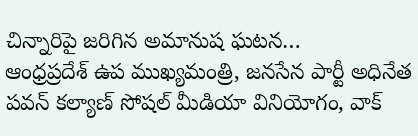చిన్నారిపై జరిగిన అమానుష ఘటన…
ఆంధ్రప్రదేశ్ ఉప ముఖ్యమంత్రి, జనసేన పార్టీ అధినేత పవన్ కల్యాణ్ సోషల్ మీడియా వినియోగం, వాక్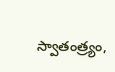స్వాతంత్ర్యం,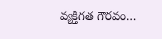వ్యక్తిగత గౌరవం…